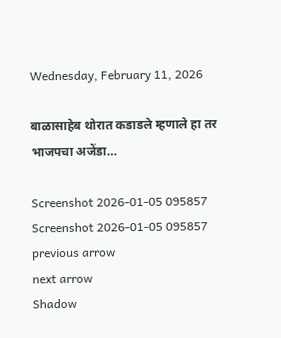Wednesday, February 11, 2026

बाळासाहेब थोरात कडाडले म्हणाले हा तर भाजपचा अजेंडा…

Screenshot 2026-01-05 095857
Screenshot 2026-01-05 095857
previous arrow
next arrow
Shadow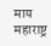माय महाराष्ट्र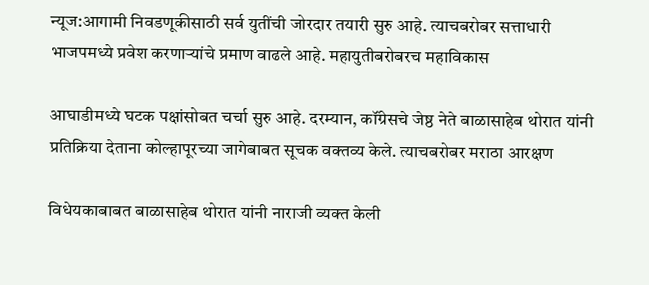न्यूज:आगामी निवडणूकीसाठी सर्व युतींची जोरदार तयारी सुरु आहे. त्याचबरोबर सत्ताधारी भाजपमध्ये प्रवेश करणाऱ्यांचे प्रमाण वाढले आहे. महायुतीबरोबरच महाविकास

आघाडीमध्ये घटक पक्षांसोबत चर्चा सुरु आहे. दरम्यान, कॉंग्रेसचे जेष्ठ नेते बाळासाहेब थोरात यांनी प्रतिक्रिया देताना कोल्हापूरच्या जागेबाबत सूचक वक्तव्य केले. त्याचबरोबर मराठा आरक्षण

विधेयकाबाबत बाळासाहेब थोरात यांनी नाराजी व्यक्त केली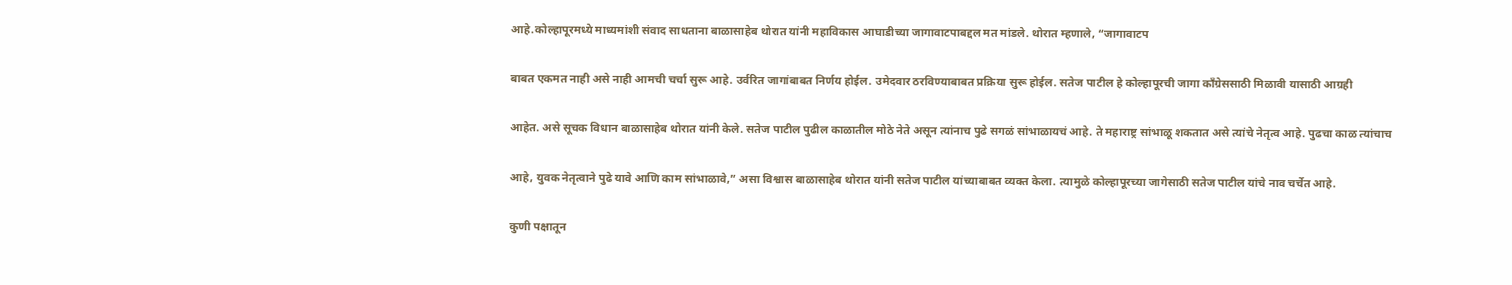आहे.कोल्हापूरमध्ये माध्यमांशी संवाद साधताना बाळासाहेब थोरात यांनी महाविकास आघाडीच्या जागावाटपाबद्दल मत मांडले. थोरात म्हणाले, “जागावाटप

बाबत एकमत नाही असे नाही आमची चर्चा सुरू आहे. उर्वरित जागांबाबत निर्णय होईल. उमेदवार ठरविण्याबाबत प्रक्रिया सुरू होईल. सतेज पाटील हे कोल्हापूरची जागा काँग्रेससाठी मिळावी यासाठी आग्रही

आहेत. असे सूचक विधान बाळासाहेब थोरात यांनी केले. सतेज पाटील पुढील काळातील मोठे नेते असून त्यांनाच पुढे सगळं सांभाळायचं आहे. ते महाराष्ट्र सांभाळू शकतात असे त्यांचे नेतृत्व आहे. पुढचा काळ त्यांचाच

आहे, युवक नेतृत्वाने पुढे यावे आणि काम सांभाळावे,” असा विश्वास बाळासाहेब थोरात यांनी सतेज पाटील यांच्याबाबत व्यक्त केला. त्यामुळे कोल्हापूरच्या जागेसाठी सतेज पाटील यांचे नाव चर्चेत आहे.

कुणी पक्षातून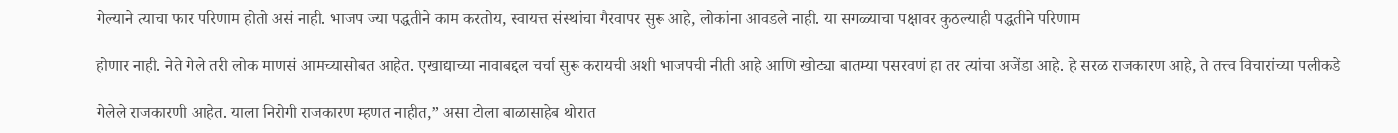गेल्याने त्याचा फार परिणाम होतो असं नाही. भाजप ज्या पद्धतीने काम करतोय, स्वायत्त संस्थांचा गैरवापर सुरू आहे, लोकांना आवडले नाही. या सगळ्याचा पक्षावर कुठल्याही पद्धतीने परिणाम

होणार नाही. नेते गेले तरी लोक माणसं आमच्यासोबत आहेत. एखाद्याच्या नावाबद्दल चर्चा सुरू करायची अशी भाजपची नीती आहे आणि खोट्या बातम्या पसरवणं हा तर त्यांचा अजेंडा आहे. हे सरळ राजकारण आहे, ते तत्त्व विचारांच्या पलीकडे

गेलेले राजकारणी आहेत. याला निरोगी राजकारण म्हणत नाहीत,” असा टोला बाळासाहेब थोरात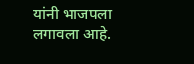यांनी भाजपला लगावला आहे.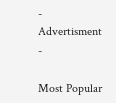- Advertisment -

Most Popular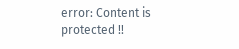error: Content is protected !!